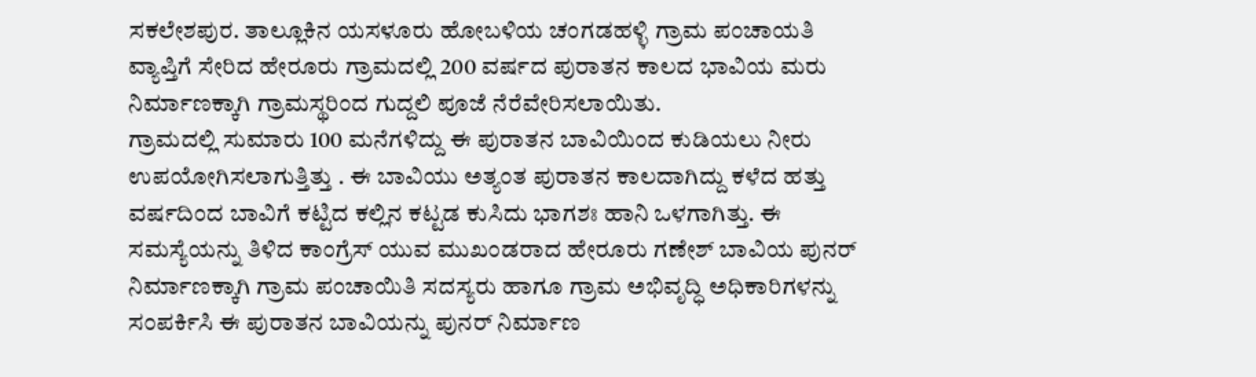ಸಕಲೇಶಪುರ. ತಾಲ್ಲೂಕಿನ ಯಸಳೂರು ಹೋಬಳಿಯ ಚಂಗಡಹಳ್ಳಿ ಗ್ರಾಮ ಪಂಚಾಯತಿ ವ್ಯಾಪ್ತಿಗೆ ಸೇರಿದ ಹೇರೂರು ಗ್ರಾಮದಲ್ಲಿ 200 ವರ್ಷದ ಪುರಾತನ ಕಾಲದ ಭಾವಿಯ ಮರು ನಿರ್ಮಾಣಕ್ಕಾಗಿ ಗ್ರಾಮಸ್ಥರಿಂದ ಗುದ್ದಲಿ ಪೂಜೆ ನೆರೆವೇರಿಸಲಾಯಿತು.
ಗ್ರಾಮದಲ್ಲಿ ಸುಮಾರು 100 ಮನೆಗಳಿದ್ದು ಈ ಪುರಾತನ ಬಾವಿಯಿಂದ ಕುಡಿಯಲು ನೀರು ಉಪಯೋಗಿಸಲಾಗುತ್ತಿತ್ತು . ಈ ಬಾವಿಯು ಅತ್ಯಂತ ಪುರಾತನ ಕಾಲದಾಗಿದ್ದು ಕಳೆದ ಹತ್ತು ವರ್ಷದಿಂದ ಬಾವಿಗೆ ಕಟ್ಟಿದ ಕಲ್ಲಿನ ಕಟ್ಟಡ ಕುಸಿದು ಭಾಗಶಃ ಹಾನಿ ಒಳಗಾಗಿತ್ತು. ಈ ಸಮಸ್ಯೆಯನ್ನು ತಿಳಿದ ಕಾಂಗ್ರೆಸ್ ಯುವ ಮುಖಂಡರಾದ ಹೇರೂರು ಗಣೇಶ್ ಬಾವಿಯ ಪುನರ್ ನಿರ್ಮಾಣಕ್ಕಾಗಿ ಗ್ರಾಮ ಪಂಚಾಯಿತಿ ಸದಸ್ಯರು ಹಾಗೂ ಗ್ರಾಮ ಅಭಿವೃದ್ಧಿ ಅಧಿಕಾರಿಗಳನ್ನು ಸಂಪರ್ಕಿಸಿ ಈ ಪುರಾತನ ಬಾವಿಯನ್ನು ಪುನರ್ ನಿರ್ಮಾಣ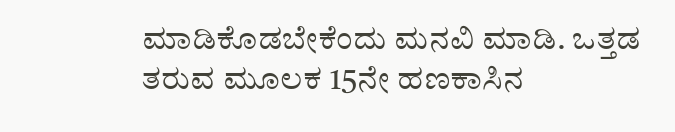ಮಾಡಿಕೊಡಬೇಕೆಂದು ಮನವಿ ಮಾಡಿ. ಒತ್ತಡ ತರುವ ಮೂಲಕ 15ನೇ ಹಣಕಾಸಿನ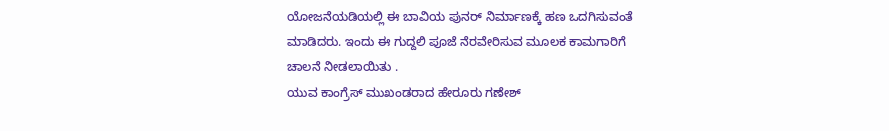ಯೋಜನೆಯಡಿಯಲ್ಲಿ ಈ ಬಾವಿಯ ಪುನರ್ ನಿರ್ಮಾಣಕ್ಕೆ ಹಣ ಒದಗಿಸುವಂತೆ ಮಾಡಿದರು. ಇಂದು ಈ ಗುದ್ದಲಿ ಪೂಜೆ ನೆರವೇರಿಸುವ ಮೂಲಕ ಕಾಮಗಾರಿಗೆ ಚಾಲನೆ ನೀಡಲಾಯಿತು .
ಯುವ ಕಾಂಗ್ರೆಸ್ ಮುಖಂಡರಾದ ಹೇರೂರು ಗಣೇಶ್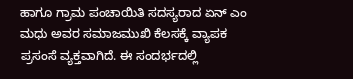ಹಾಗೂ ಗ್ರಾಮ ಪಂಚಾಯಿತಿ ಸದಸ್ಯರಾದ ಏನ್ ಎಂ ಮಧು ಅವರ ಸಮಾಜಮುಖಿ ಕೆಲಸಕ್ಕೆ ವ್ಯಾಪಕ ಪ್ರಸಂಸೆ ವ್ಯಕ್ತವಾಗಿದೆ. ಈ ಸಂದರ್ಭದಲ್ಲಿ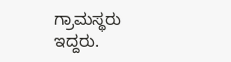ಗ್ರಾಮಸ್ಥರು ಇದ್ದರು.